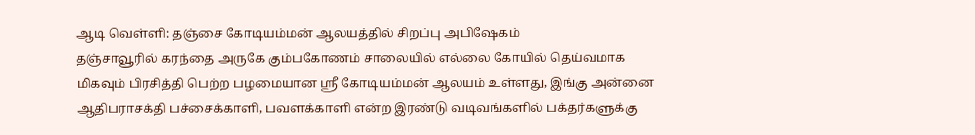ஆடி வெள்ளி: தஞ்சை கோடியம்மன் ஆலயத்தில் சிறப்பு அபிஷேகம்
தஞ்சாவூரில் கரந்தை அருகே கும்பகோணம் சாலையில் எல்லை கோயில் தெய்வமாக மிகவும் பிரசித்தி பெற்ற பழமையான ஸ்ரீ கோடியம்மன் ஆலயம் உள்ளது, இங்கு அன்னை ஆதிபராசக்தி பச்சைக்காளி, பவளக்காளி என்ற இரண்டு வடிவங்களில் பக்தர்களுக்கு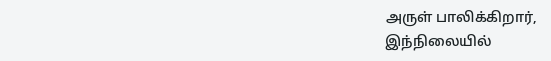அருள் பாலிக்கிறார்,
இந்நிலையில்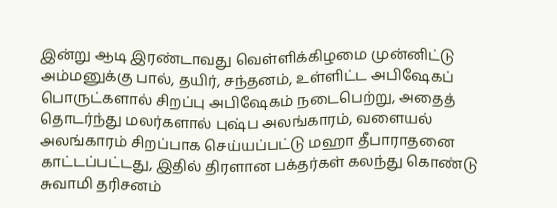இன்று ஆடி இரண்டாவது வெள்ளிக்கிழமை முன்னிட்டு அம்மனுக்கு பால், தயிர், சந்தனம், உள்ளிட்ட அபிஷேகப் பொருட்களால் சிறப்பு அபிஷேகம் நடைபெற்று, அதைத் தொடர்ந்து மலர்களால் புஷ்ப அலங்காரம், வளையல் அலங்காரம் சிறப்பாக செய்யப்பட்டு மஹா தீபாராதனை காட்டப்பட்டது, இதில் திரளான பக்தர்கள் கலந்து கொண்டு சுவாமி தரிசனம்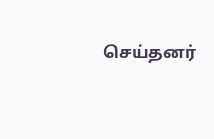செய்தனர்